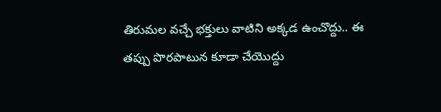తిరుమల వచ్చే భక్తులు వాటిని అక్కడ ఉంచొద్దు.. ఈ తప్పు పొరపాటున కూడా చేయొద్దు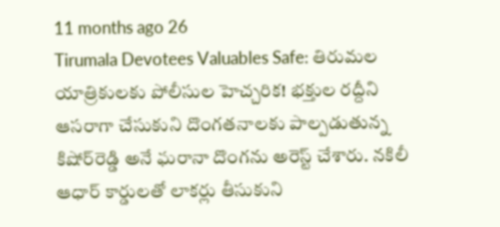11 months ago 26
Tirumala Devotees Valuables Safe: తిరుమల యాత్రికులకు పోలీసుల హెచ్చరిక! భక్తుల రద్దీని ఆసరాగా చేసుకుని దొంగతనాలకు పాల్పడుతున్న కిషోర్‌రెడ్డి అనే ఘరానా దొంగను అరెస్ట్ చేశారు. నకిలీ ఆధార్ కార్డులతో లాకర్లు తీసుకుని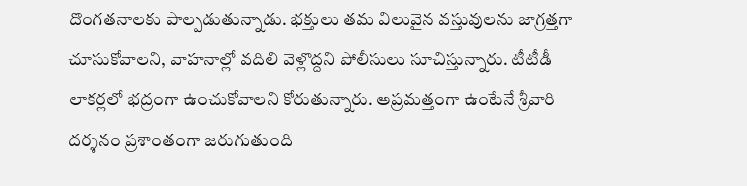దొంగతనాలకు పాల్పడుతున్నాడు. భక్తులు తమ విలువైన వస్తువులను జాగ్రత్తగా చూసుకోవాలని, వాహనాల్లో వదిలి వెళ్లొద్దని పోలీసులు సూచిస్తున్నారు. టీటీడీ లాకర్లలో భద్రంగా ఉంచుకోవాలని కోరుతున్నారు. అప్రమత్తంగా ఉంటేనే శ్రీవారి దర్శనం ప్రశాంతంగా జరుగుతుంది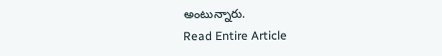అంటున్నారు.
Read Entire Article